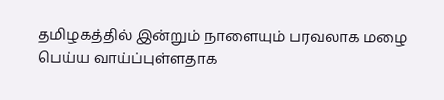தமிழகத்தில் இன்றும் நாளையும் பரவலாக மழை பெய்ய வாய்ப்புள்ளதாக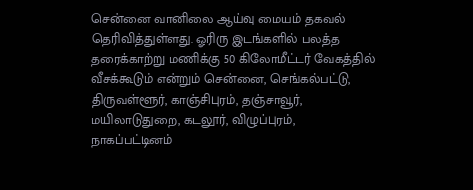சென்னை வானிலை ஆய்வு மையம் தகவல் தெரிவித்துள்ளது. ஓரிரு இடங்களில் பலத்த தரைக்காற்று மணிக்கு 50 கிலோமீட்டர் வேகத்தில் வீசக்கூடும் என்றும் சென்னை, செங்கல்பட்டு, திருவள்ளூர், காஞ்சிபுரம், தஞ்சாவூர், மயிலாடுதுறை, கடலூர், விழுப்புரம், நாகப்பட்டினம்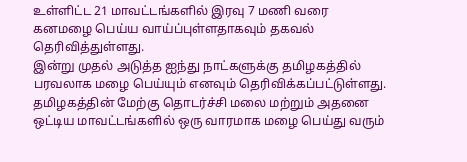உள்ளிட்ட 21 மாவட்டங்களில் இரவு 7 மணி வரை கனமழை பெய்ய வாய்ப்புள்ளதாகவும் தகவல் தெரிவித்துள்ளது.
இன்று முதல் அடுத்த ஐந்து நாட்களுக்கு தமிழகத்தில் பரவலாக மழை பெய்யும் எனவும் தெரிவிக்கப்பட்டுள்ளது. தமிழகத்தின் மேற்கு தொடர்ச்சி மலை மற்றும் அதனை ஒட்டிய மாவட்டங்களில் ஒரு வாரமாக மழை பெய்து வரும்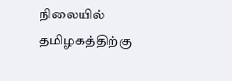நிலையில் தமிழகத்திற்கு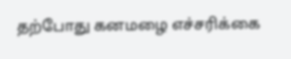தற்போது கனமழை எச்சரிக்கை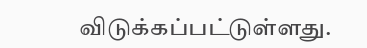விடுக்கப்பட்டுள்ளது.